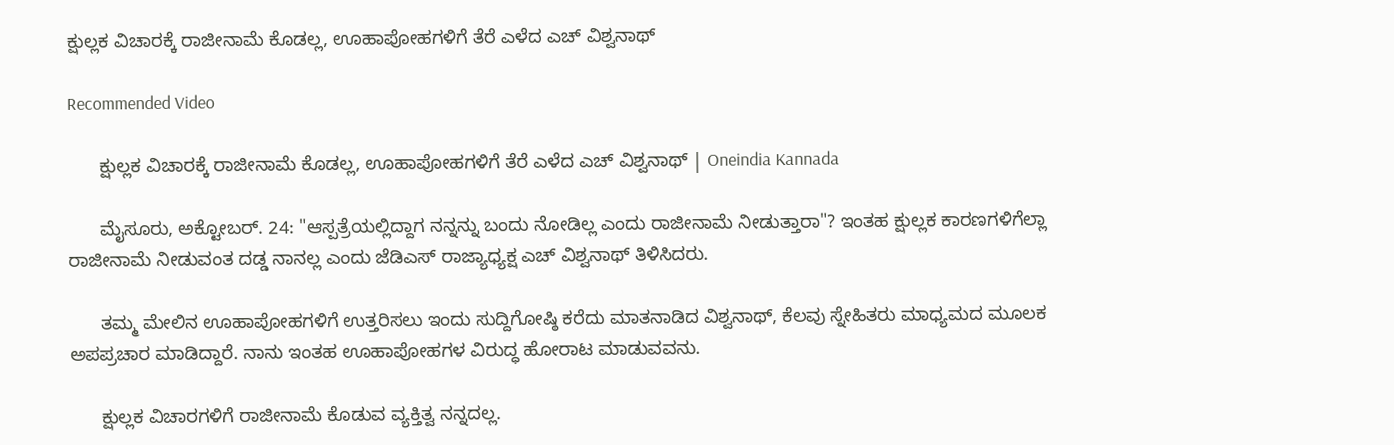ಕ್ಷುಲ್ಲಕ ವಿಚಾರಕ್ಕೆ ರಾಜೀನಾಮೆ ಕೊಡಲ್ಲ, ಊಹಾಪೋಹಗಳಿಗೆ ತೆರೆ ಎಳೆದ ಎಚ್ ವಿಶ್ವನಾಥ್

Recommended Video

      ಕ್ಷುಲ್ಲಕ ವಿಚಾರಕ್ಕೆ ರಾಜೀನಾಮೆ ಕೊಡಲ್ಲ, ಊಹಾಪೋಹಗಳಿಗೆ ತೆರೆ ಎಳೆದ ಎಚ್ ವಿಶ್ವನಾಥ್ | Oneindia Kannada

      ಮೈಸೂರು, ಅಕ್ಟೋಬರ್. 24: "ಆಸ್ಪತ್ರೆಯಲ್ಲಿದ್ದಾಗ ನನ್ನನ್ನು ಬಂದು ನೋಡಿಲ್ಲ ಎಂದು ರಾಜೀನಾಮೆ ನೀಡುತ್ತಾರಾ"? ಇಂತಹ ಕ್ಷುಲ್ಲಕ ಕಾರಣಗಳಿಗೆಲ್ಲಾ ರಾಜೀನಾಮೆ ನೀಡುವಂತ ದಡ್ಡ ನಾನಲ್ಲ ಎಂದು ಜೆಡಿಎಸ್ ರಾಜ್ಯಾಧ್ಯಕ್ಷ ಎಚ್ ವಿಶ್ವನಾಥ್ ತಿಳಿಸಿದರು.

      ತಮ್ಮ ಮೇಲಿನ ಊಹಾಪೋಹಗಳಿಗೆ ಉತ್ತರಿಸಲು ಇಂದು ಸುದ್ದಿಗೋಷ್ಠಿ ಕರೆದು ಮಾತನಾಡಿದ ವಿಶ್ವನಾಥ್, ಕೆಲವು ಸ್ನೇಹಿತರು ಮಾಧ್ಯಮದ ಮೂಲಕ ಅಪಪ್ರಚಾರ ಮಾಡಿದ್ದಾರೆ. ನಾನು ಇಂತಹ ಊಹಾಪೋಹಗಳ ವಿರುದ್ಧ ಹೋರಾಟ ಮಾಡುವವನು.

      ಕ್ಷುಲ್ಲಕ ವಿಚಾರಗಳಿಗೆ ರಾಜೀನಾಮೆ ಕೊಡುವ ವ್ಯಕ್ತಿತ್ವ ನನ್ನದಲ್ಲ.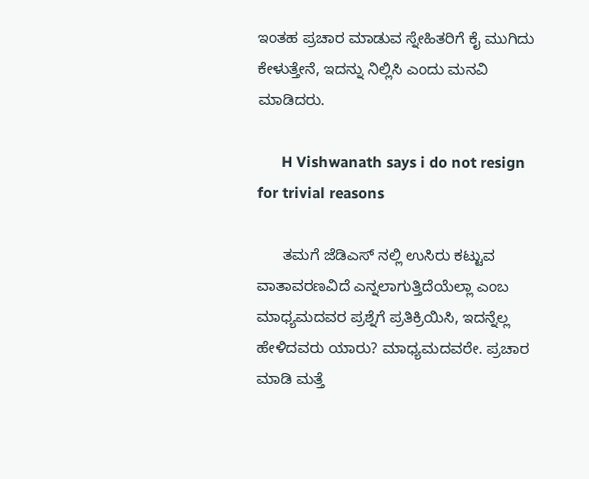ಇಂತಹ ಪ್ರಚಾರ ಮಾಡುವ ಸ್ನೇಹಿತರಿಗೆ ಕೈ ಮುಗಿದು ಕೇಳುತ್ತೇನೆ, ಇದನ್ನು ನಿಲ್ಲಿಸಿ ಎಂದು ಮನವಿ ಮಾಡಿದರು.

      H Vishwanath says i do not resign for trivial reasons

      ತಮಗೆ ಜೆಡಿಎಸ್ ನಲ್ಲಿ ಉಸಿರು ಕಟ್ಟುವ ವಾತಾವರಣವಿದೆ ಎನ್ನಲಾಗುತ್ತಿದೆಯೆಲ್ಲಾ ಎಂಬ ಮಾಧ್ಯಮದವರ ಪ್ರಶ್ನೆಗೆ ಪ್ರತಿಕ್ರಿಯಿಸಿ, ಇದನ್ನೆಲ್ಲ ಹೇಳಿದವರು ಯಾರು? ಮಾಧ್ಯಮದವರೇ. ಪ್ರಚಾರ ಮಾಡಿ ಮತ್ತೆ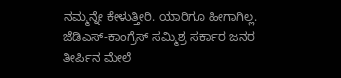ನಮ್ಮನ್ನೇ ಕೇಳುತ್ತೀರಿ. ಯಾರಿಗೂ ಹೀಗಾಗಿಲ್ಲ. ಜೆಡಿಎಸ್-ಕಾಂಗ್ರೆಸ್ ಸಮ್ಮಿಶ್ರ ಸರ್ಕಾರ ಜನರ ತೀರ್ಪಿನ ಮೇಲೆ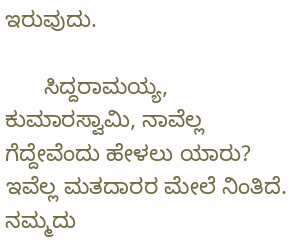ಇರುವುದು.

      ಸಿದ್ದರಾಮಯ್ಯ, ಕುಮಾರಸ್ವಾಮಿ, ನಾವೆಲ್ಲ ಗೆದ್ದೇವೆಂದು ಹೇಳಲು ಯಾರು? ಇವೆಲ್ಲ ಮತದಾರರ ಮೇಲೆ ನಿಂತಿದೆ. ನಮ್ಮದು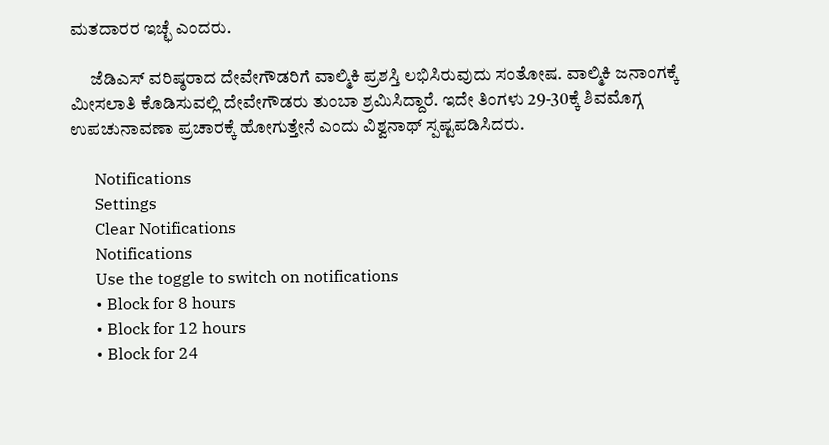ಮತದಾರರ ಇಚ್ಛೆ ಎಂದರು.

      ಜೆಡಿಎಸ್ ವರಿಷ್ಠರಾದ ದೇವೇಗೌಡರಿಗೆ ವಾಲ್ಮಿಕಿ ಪ್ರಶಸ್ತಿ ಲಭಿಸಿರುವುದು ಸಂತೋಷ. ವಾಲ್ಮಿಕಿ ಜನಾಂಗಕ್ಕೆ ಮೀಸಲಾತಿ ಕೊಡಿಸುವಲ್ಲಿ ದೇವೇಗೌಡರು ತುಂಬಾ ಶ್ರಮಿಸಿದ್ದಾರೆ. ಇದೇ ತಿಂಗಳು 29-30ಕ್ಕೆ ಶಿವಮೊಗ್ಗ ಉಪಚುನಾವಣಾ ಪ್ರಚಾರಕ್ಕೆ ಹೋಗುತ್ತೇನೆ ಎಂದು ವಿಶ್ವನಾಥ್ ಸ್ಪಷ್ಟಪಡಿಸಿದರು.

      Notifications
      Settings
      Clear Notifications
      Notifications
      Use the toggle to switch on notifications
      • Block for 8 hours
      • Block for 12 hours
      • Block for 24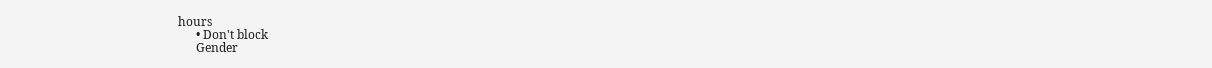hours
      • Don't block
      Gender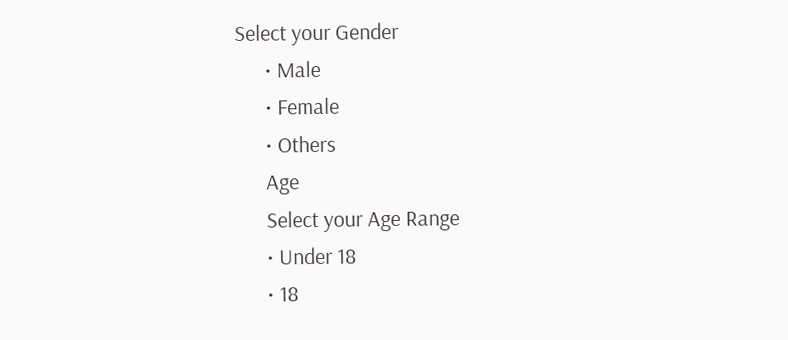Select your Gender
      • Male
      • Female
      • Others
      Age
      Select your Age Range
      • Under 18
      • 18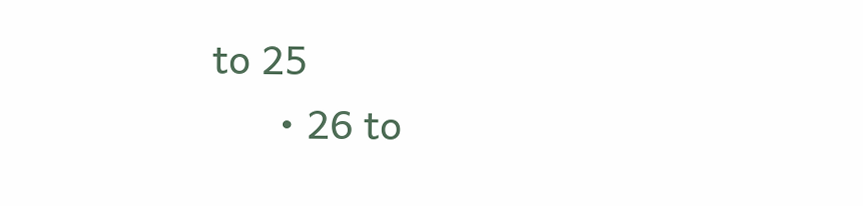to 25
      • 26 to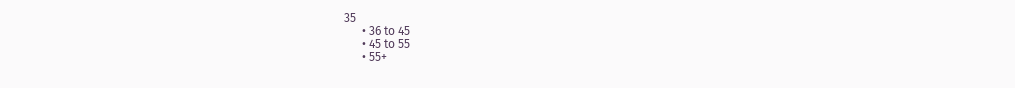35
      • 36 to 45
      • 45 to 55
      • 55+